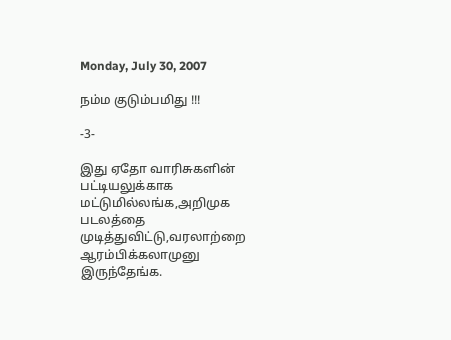Monday, July 30, 2007

நம்ம குடும்பமிது !!!

-3-

இது ஏதோ வாரிசுகளின் பட்டியலுக்காக மட்டுமில்லங்க,அறிமுக படலத்தை முடித்துவிட்டு,வரலாற்றை ஆரம்பிக்கலாமுனு இருந்தேங்க.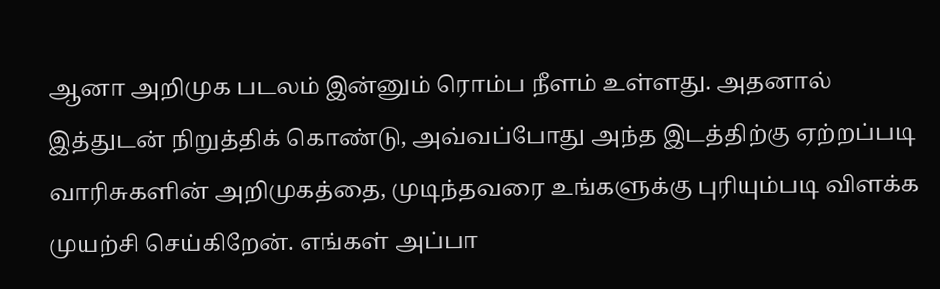ஆனா அறிமுக படலம் இன்னும் ரொம்ப நீளம் உள்ளது. அதனால் இத்துடன் நிறுத்திக் கொண்டு, அவ்வப்போது அந்த இடத்திற்கு ஏற்றப்படி வாரிசுகளின் அறிமுகத்தை, முடிந்தவரை உங்களுக்கு புரியும்படி விளக்க முயற்சி செய்கிறேன். எங்கள் அப்பா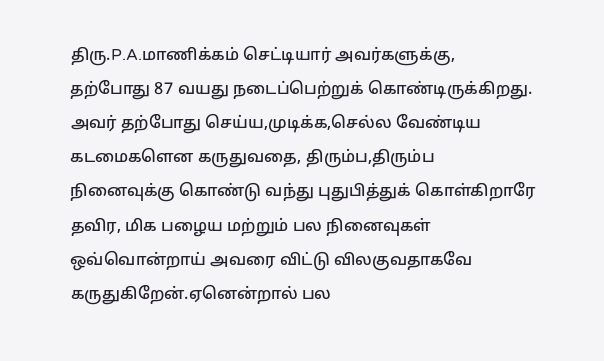திரு.P.A.மாணிக்கம் செட்டியார் அவர்களுக்கு, தற்போது 87 வயது நடைப்பெற்றுக் கொண்டிருக்கிறது. அவர் தற்போது செய்ய,முடிக்க,செல்ல வேண்டிய கடமைகளென கருதுவதை, திரும்ப,திரும்ப நினைவுக்கு கொண்டு வந்து புதுபித்துக் கொள்கிறாரே தவிர, மிக பழைய மற்றும் பல நினைவுகள் ஒவ்வொன்றாய் அவரை விட்டு விலகுவதாகவே கருதுகிறேன்.ஏனென்றால் பல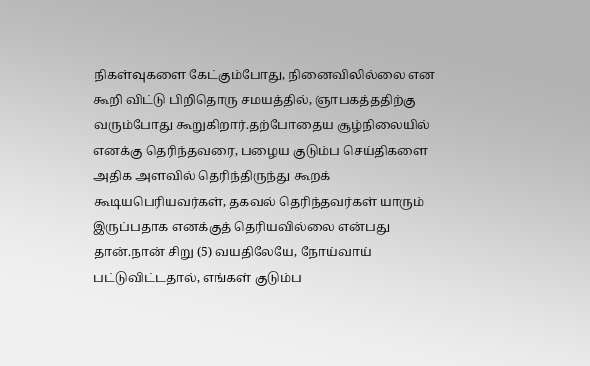நிகள்வுகளை கேட்கும்போது, நினைவிலில்லை என கூறி விட்டு பிறிதொரு சமயத்தில், ஞாபகத்ததிற்கு வரும்போது கூறுகிறார்.தற்போதைய சூழ்நிலையில் எனக்கு தெரிந்தவரை, பழைய குடும்ப செய்திகளை அதிக அளவில் தெரிந்திருந்து கூறக் கூடியபெரியவர்கள், தகவல் தெரிந்தவர்கள் யாரும் இருப்பதாக எனக்குத் தெரியவில்லை என்பது தான்.நான் சிறு (5) வயதிலேயே, நோய்வாய் பட்டுவிட்டதால், எங்கள் குடும்ப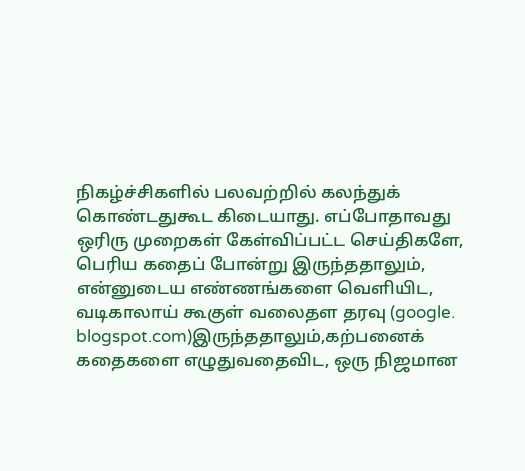நிகழ்ச்சிகளில் பலவற்றில் கலந்துக் கொண்டதுகூட கிடையாது. எப்போதாவது ஒரிரு முறைகள் கேள்விப்பட்ட செய்திகளே, பெரிய கதைப் போன்று இருந்ததாலும், என்னுடைய எண்ணங்களை வெளியிட, வடிகாலாய் கூகுள் வலைதள தரவு (google. blogspot.com)இருந்ததாலும்,கற்பனைக் கதைகளை எழுதுவதைவிட, ஒரு நிஜமான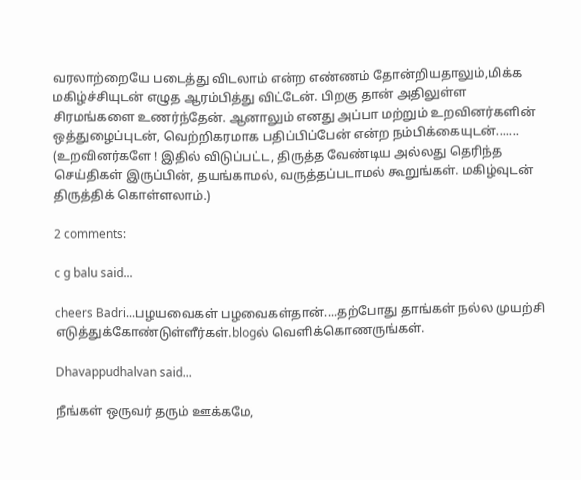வரலாற்றையே படைத்து விடலாம் என்ற எண்ணம் தோன்றியதாலும்,மிக்க மகிழ்ச்சியுடன் எழுத ஆரம்பித்து விட்டேன். பிறகு தான் அதிலுள்ள சிரமங்களை உணர்ந்தேன். ஆனாலும் எனது அப்பா மற்றும் உறவினர்களின் ஒத்துழைப்புடன், வெற்றிகரமாக பதிப்பிப்பேன் என்ற நம்பிக்கையுடன்....... (உறவினர்களே ! இதில் விடுப்பட்ட, திருத்த வேண்டிய அல்லது தெரிந்த செய்திகள் இருப்பின், தயங்காமல், வருத்தப்படாமல் கூறுங்கள். மகிழ்வுடன் திருத்திக் கொள்ளலாம்.)

2 comments:

c g balu said...

cheers Badri...பழயவைகள் பழவைகள்தான்....தற்போது தாங்கள் நல்ல முயற்சி எடுத்துக்கோண்டுள்ளீர்கள்.blogல் வெளிக்கொணருங்கள்.

Dhavappudhalvan said...

நீங்கள் ஒருவர் தரும் ஊக்கமே,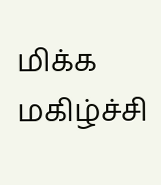மிக்க மகிழ்ச்சி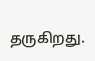தருகிறது.